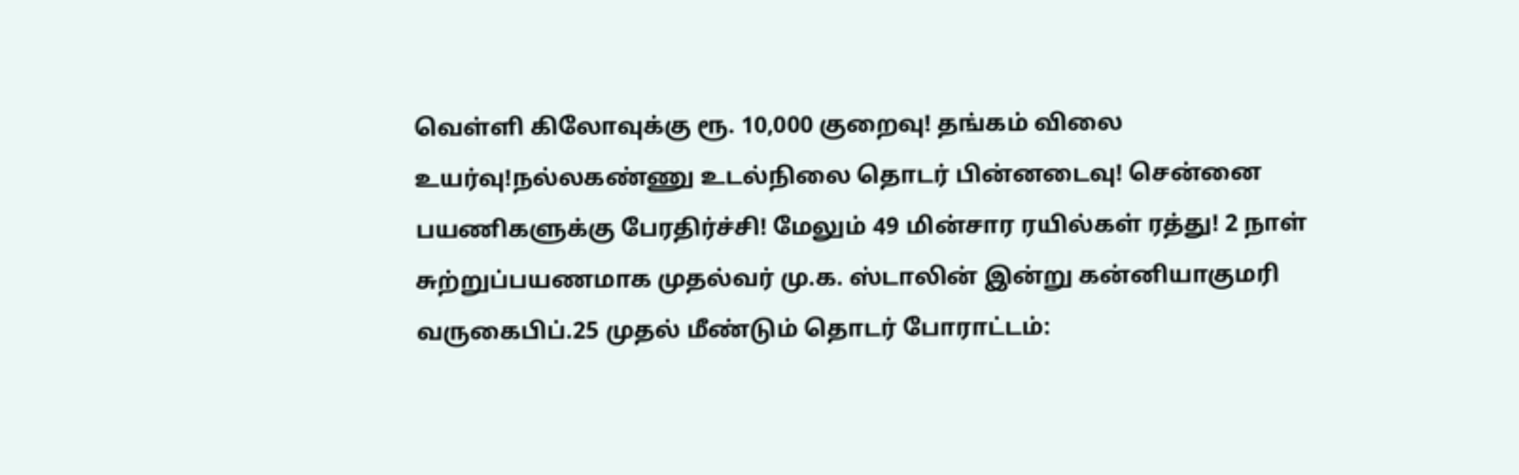வெள்ளி கிலோவுக்கு ரூ. 10,000 குறைவு! தங்கம் விலை உயர்வு!நல்லகண்ணு உடல்நிலை தொடர் பின்னடைவு! சென்னை பயணிகளுக்கு பேரதிர்ச்சி! மேலும் 49 மின்சார ரயில்கள் ரத்து! 2 நாள் சுற்றுப்பயணமாக முதல்வர் மு.க. ஸ்டாலின் இன்று கன்னியாகுமரி வருகைபிப்.25 முதல் மீண்டும் தொடர் போராட்டம்: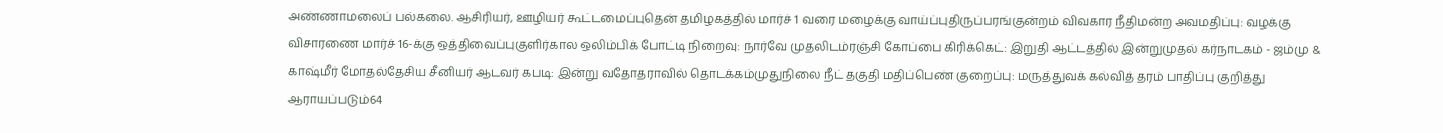அண்ணாமலைப் பல்கலை. ஆசிரியர், ஊழியர் கூட்டமைப்புதென் தமிழகத்தில் மார்ச் 1 வரை மழைக்கு வாய்ப்புதிருப்பரங்குன்றம் விவகார நீதிமன்ற அவமதிப்பு: வழக்கு விசாரணை மார்ச் 16-க்கு ஒத்திவைப்புகுளிர்கால ஒலிம்பிக் போட்டி நிறைவு: நார்வே முதலிடம்ரஞ்சி கோப்பை கிரிக்கெட்: இறுதி ஆட்டத்தில் இன்றுமுதல் கர்நாடகம் - ஜம்மு & காஷ்மீர் மோதல்தேசிய சீனியர் ஆடவர் கபடி: இன்று வதோதராவில் தொடக்கம்முதுநிலை நீட் தகுதி மதிப்பெண் குறைப்பு: மருத்துவக் கல்வித் தரம் பாதிப்பு குறித்து ஆராயப்படும்64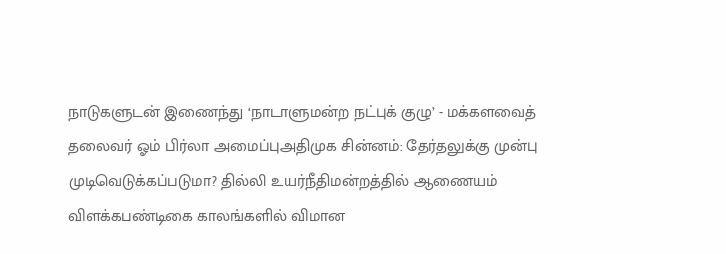நாடுகளுடன் இணைந்து ‘நாடாளுமன்ற நட்புக் குழு’ - மக்களவைத் தலைவர் ஓம் பிர்லா அமைப்புஅதிமுக சின்னம்: தேர்தலுக்கு முன்பு முடிவெடுக்கப்படுமா? தில்லி உயர்நீதிமன்றத்தில் ஆணையம் விளக்கபண்டிகை காலங்களில் விமான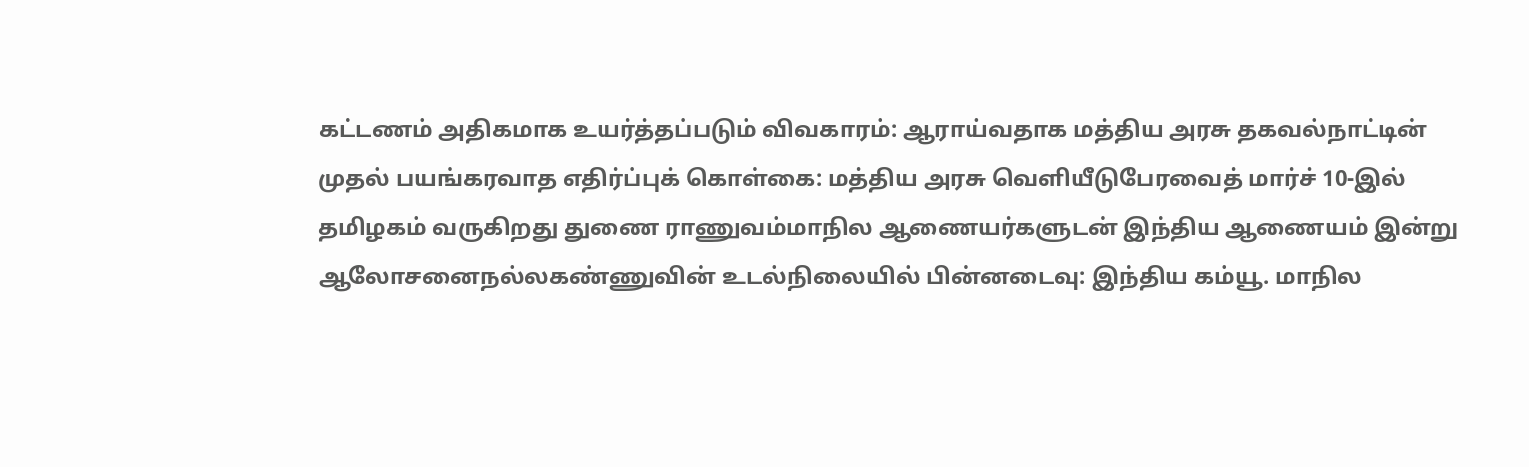கட்டணம் அதிகமாக உயர்த்தப்படும் விவகாரம்: ஆராய்வதாக மத்திய அரசு தகவல்நாட்டின் முதல் பயங்கரவாத எதிர்ப்புக் கொள்கை: மத்திய அரசு வெளியீடுபேரவைத் மார்ச் 10-இல் தமிழகம் வருகிறது துணை ராணுவம்மாநில ஆணையர்களுடன் இந்திய ஆணையம் இன்று ஆலோசனைநல்லகண்ணுவின் உடல்நிலையில் பின்னடைவு: இந்திய கம்யூ. மாநில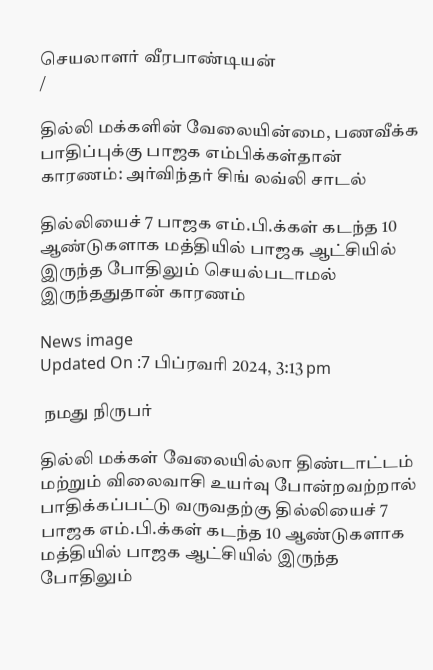செயலாளர் வீரபாண்டியன்
/

தில்லி மக்களின் வேலையின்மை, பணவீக்க பாதிப்புக்கு பாஜக எம்பிக்கள்தான் காரணம்: அர்விந்தர் சிங் லவ்லி சாடல்

தில்லியைச் 7 பாஜக எம்.பி.க்கள் கடந்த 10 ஆண்டுகளாக மத்தியில் பாஜக ஆட்சியில் இருந்த போதிலும் செயல்படாமல் இருந்ததுதான் காரணம்

News image
Updated On :7 பிப்ரவரி 2024, 3:13 pm

 நமது நிருபர்

தில்லி மக்கள் வேலையில்லா திண்டாட்டம் மற்றும் விலைவாசி உயர்வு போன்றவற்றால் பாதிக்கப்பட்டு வருவதற்கு தில்லியைச் 7 பாஜக எம்.பி.க்கள் கடந்த 10 ஆண்டுகளாக மத்தியில் பாஜக ஆட்சியில் இருந்த போதிலும்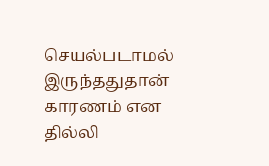செயல்படாமல் இருந்ததுதான் காரணம் என தில்லி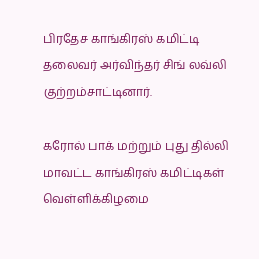பிரதேச காங்கிரஸ் கமிட்டி தலைவர் அர்விந்தர் சிங் லவ்லி குற்றம்சாட்டினார்.

கரோல் பாக் மற்றும் புது தில்லி மாவட்ட காங்கிரஸ் கமிட்டிகள் வெள்ளிக்கிழமை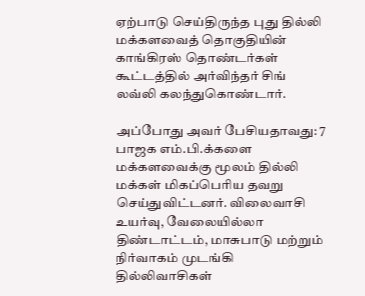ஏற்பாடு செய்திருந்த புது தில்லி மக்களவைத் தொகுதியின் காங்கிரஸ் தொண்டர்கள் கூட்டத்தில் அர்விந்தர் சிங் லவ்லி கலந்துகொண்டார்.

அப்போது அவர் பேசியதாவது: 7 பாஜக எம்.பி.க்களை மக்களவைக்கு மூலம் தில்லி மக்கள் மிகப்பெரிய தவறு செய்துவிட்டனர். விலைவாசி உயர்வு, வேலையில்லா திண்டாட்டம், மாசுபாடு மற்றும் நிர்வாகம் முடங்கி தில்லிவாசிகள்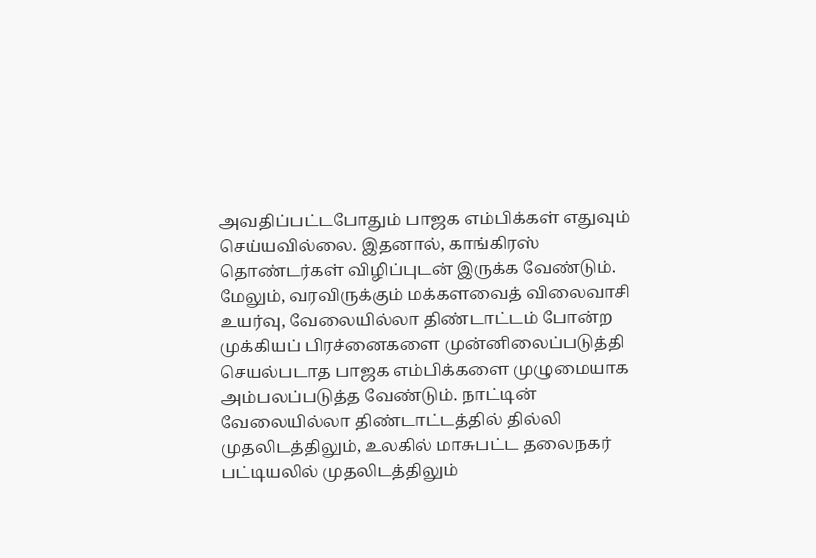அவதிப்பட்டபோதும் பாஜக எம்பிக்கள் எதுவும் செய்யவில்லை. இதனால், காங்கிரஸ் தொண்டர்கள் விழிப்புடன் இருக்க வேண்டும். மேலும், வரவிருக்கும் மக்களவைத் விலைவாசி உயர்வு, வேலையில்லா திண்டாட்டம் போன்ற முக்கியப் பிரச்னைகளை முன்னிலைப்படுத்தி செயல்படாத பாஜக எம்பிக்களை முழுமையாக அம்பலப்படுத்த வேண்டும். நாட்டின் வேலையில்லா திண்டாட்டத்தில் தில்லி முதலிடத்திலும், உலகில் மாசுபட்ட தலைநகர் பட்டியலில் முதலிடத்திலும்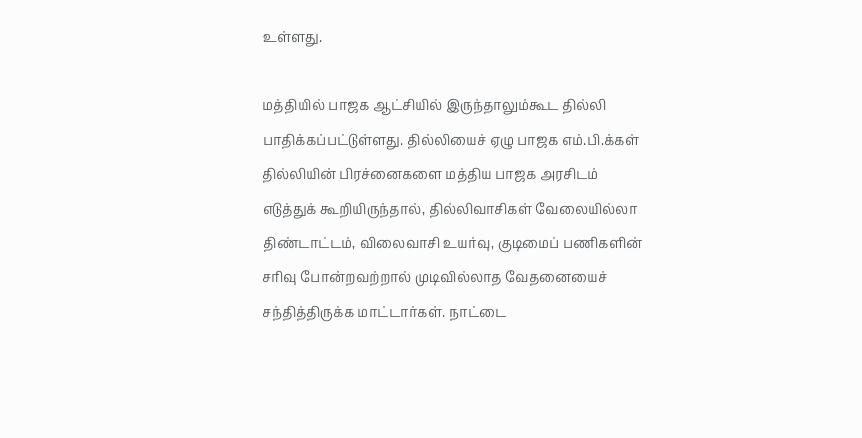உள்ளது.

மத்தியில் பாஜக ஆட்சியில் இருந்தாலும்கூட தில்லி பாதிக்கப்பட்டுள்ளது. தில்லியைச் ஏழு பாஜக எம்.பி.க்கள் தில்லியின் பிரச்னைகளை மத்திய பாஜக அரசிடம் எடுத்துக் கூறியிருந்தால், தில்லிவாசிகள் வேலையில்லா திண்டாட்டம், விலைவாசி உயர்வு, குடிமைப் பணிகளின் சரிவு போன்றவற்றால் முடிவில்லாத வேதனையைச் சந்தித்திருக்க மாட்டார்கள். நாட்டை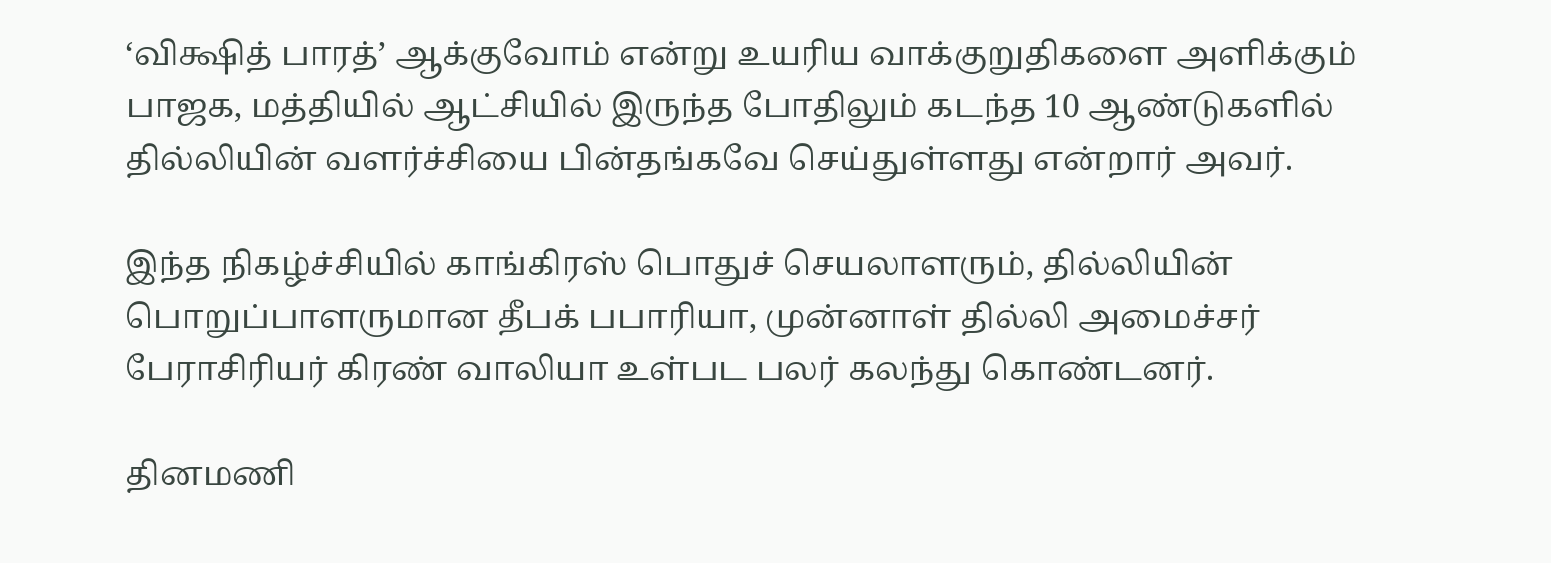‘விக்ஷித் பாரத்’ ஆக்குவோம் என்று உயரிய வாக்குறுதிகளை அளிக்கும் பாஜக, மத்தியில் ஆட்சியில் இருந்த போதிலும் கடந்த 10 ஆண்டுகளில் தில்லியின் வளர்ச்சியை பின்தங்கவே செய்துள்ளது என்றார் அவர்.

இந்த நிகழ்ச்சியில் காங்கிரஸ் பொதுச் செயலாளரும், தில்லியின் பொறுப்பாளருமான தீபக் பபாரியா, முன்னாள் தில்லி அமைச்சர் பேராசிரியர் கிரண் வாலியா உள்பட பலர் கலந்து கொண்டனர்.

தினமணி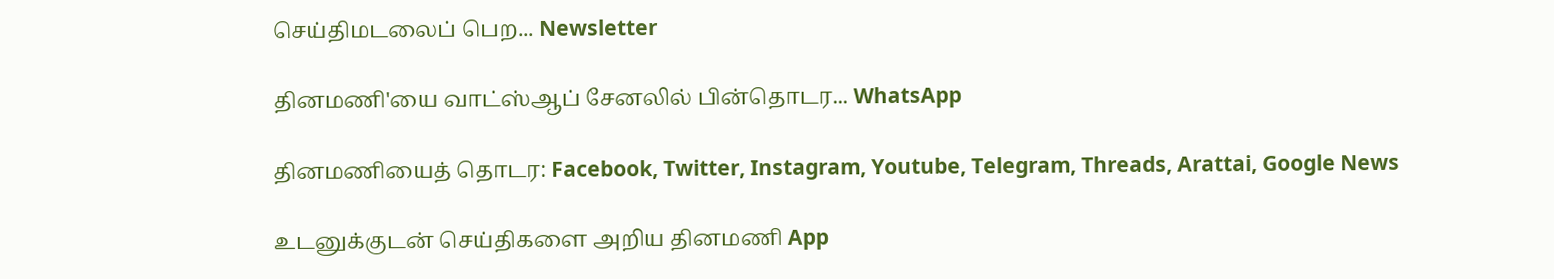செய்திமடலைப் பெற... Newsletter

தினமணி'யை வாட்ஸ்ஆப் சேனலில் பின்தொடர... WhatsApp

தினமணியைத் தொடர: Facebook, Twitter, Instagram, Youtube, Telegram, Threads, Arattai, Google News

உடனுக்குடன் செய்திகளை அறிய தினமணி App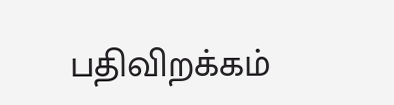பதிவிறக்கம்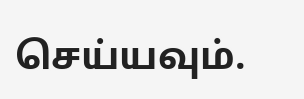செய்யவும்.